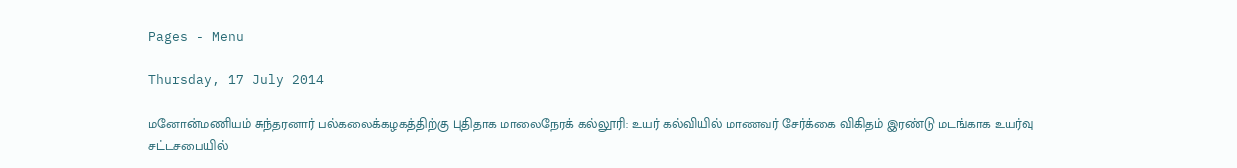Pages - Menu

Thursday, 17 July 2014

மனோன்மணியம் சுந்தரனார் பல்கலைக்கழகத்திற்கு புதிதாக மாலைநேரக் கல்லூரி: உயர் கல்வியில் மாணவர் சேர்க்கை விகிதம் இரண்டு மடங்காக உயர்வு சட்டசபையில்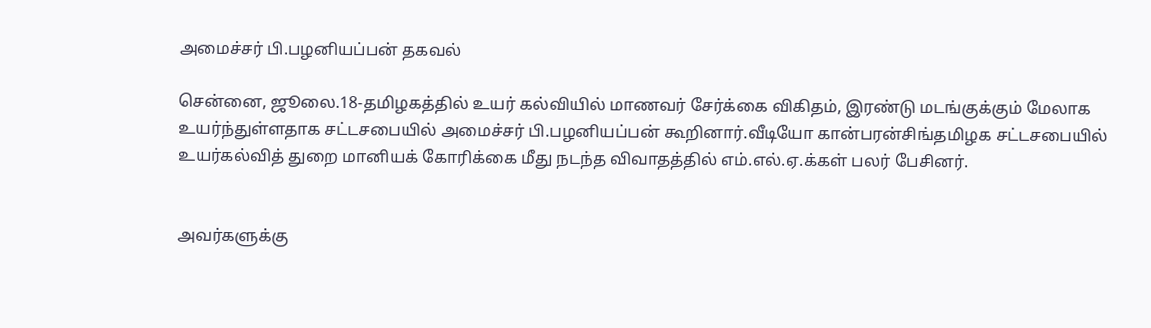அமைச்சர் பி.பழனியப்பன் தகவல்

சென்னை, ஜூலை.18-தமிழகத்தில் உயர் கல்வியில் மாணவர் சேர்க்கை விகிதம், இரண்டு மடங்குக்கும் மேலாக உயர்ந்துள்ளதாக சட்டசபையில் அமைச்சர் பி.பழனியப்பன் கூறினார்.வீடியோ கான்பரன்சிங்தமிழக சட்டசபையில் உயர்கல்வித் துறை மானியக் கோரிக்கை மீது நடந்த விவாதத்தில் எம்.எல்.ஏ.க்கள் பலர் பேசினர்.


அவர்களுக்கு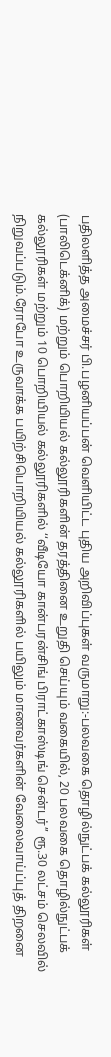பதிலளித்த அமைச்சர் பி.பழனியப்பன் வெளியிட்ட புதிய அறிவிப்புகள் வருமாறு:-பலவகை தொழில்நுட்பக் கல்லூரிகள் (பாலிடெக்னிக்) மற்றும் பொறியியல் கல்லூரிகளின் தரத்தினை உறுதி செய்யும் வகையில், 20 பலவகை தொழில்நுட்பக் கல்லூரிகள் மற்றும் 10 பொறியியல் கல்லூரிகளில் ‘‘வீடியோ கான்பரன்சிங் பிராட்காஸ்டிங் சென்டர்’’ ரூ.30 லட்சம் செலவில் நிறுவப்படும்.ரோபோ உருவாக்க பயிற்சிபொறியியல் கல்லூரிகளில் பயிலும் மாணவர்களின் வேலைவாய்ப்புத் திறனை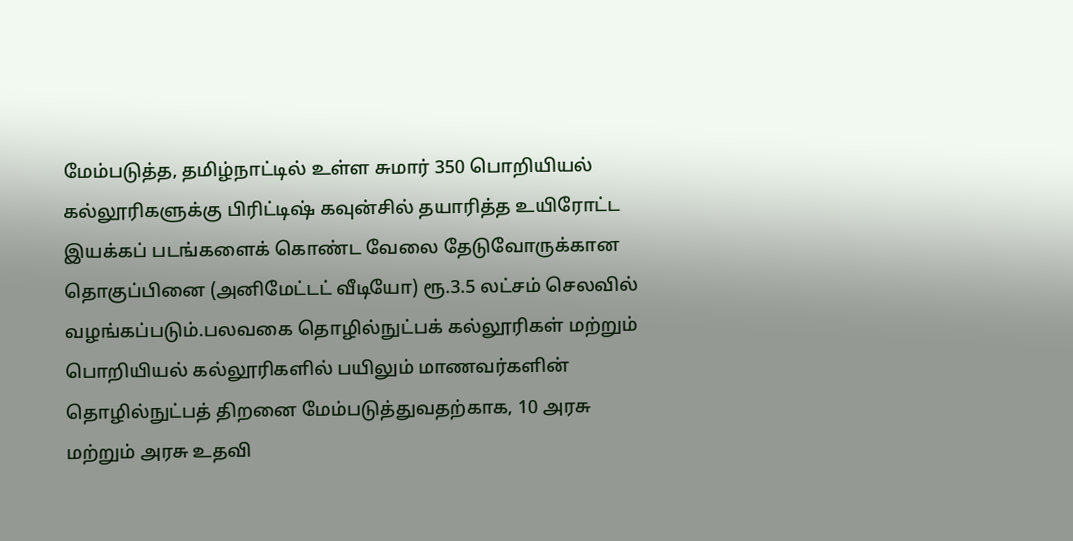மேம்படுத்த, தமிழ்நாட்டில் உள்ள சுமார் 350 பொறியியல் கல்லூரிகளுக்கு பிரிட்டிஷ் கவுன்சில் தயாரித்த உயிரோட்ட இயக்கப் படங்களைக் கொண்ட வேலை தேடுவோருக்கான தொகுப்பினை (அனிமேட்டட் வீடியோ) ரூ.3.5 லட்சம் செலவில் வழங்கப்படும்.பலவகை தொழில்நுட்பக் கல்லூரிகள் மற்றும் பொறியியல் கல்லூரிகளில் பயிலும் மாணவர்களின் தொழில்நுட்பத் திறனை மேம்படுத்துவதற்காக, 10 அரசு மற்றும் அரசு உதவி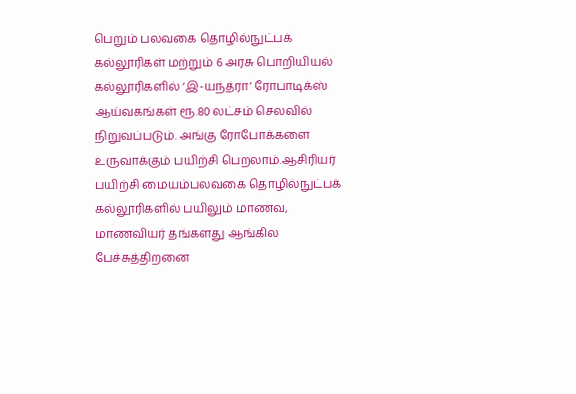பெறும் பலவகை தொழில்நுட்பக் கல்லூரிகள் மற்றும் 6 அரசு பொறியியல் கல்லூரிகளில் ‘இ-யந்த்ரா’ ரோபாடிக்ஸ் ஆய்வகங்கள் ரூ.80 லட்சம் செலவில் நிறுவப்படும். அங்கு ரோபோக்களை உருவாக்கும் பயிற்சி பெறலாம்.ஆசிரியர் பயிற்சி மையம்பலவகை தொழில்நுட்பக் கல்லூரிகளில் பயிலும் மாணவ, மாணவியர் தங்களது ஆங்கில பேச்சுத்திறனை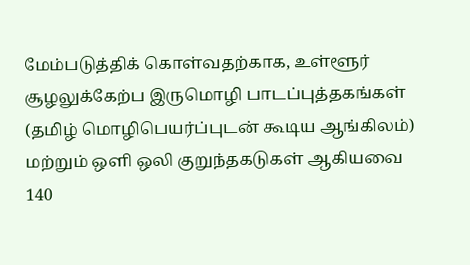மேம்படுத்திக் கொள்வதற்காக, உள்ளூர் சூழலுக்கேற்ப இருமொழி பாடப்புத்தகங்கள் (தமிழ் மொழிபெயர்ப்புடன் கூடிய ஆங்கிலம்) மற்றும் ஒளி ஒலி குறுந்தகடுகள் ஆகியவை 140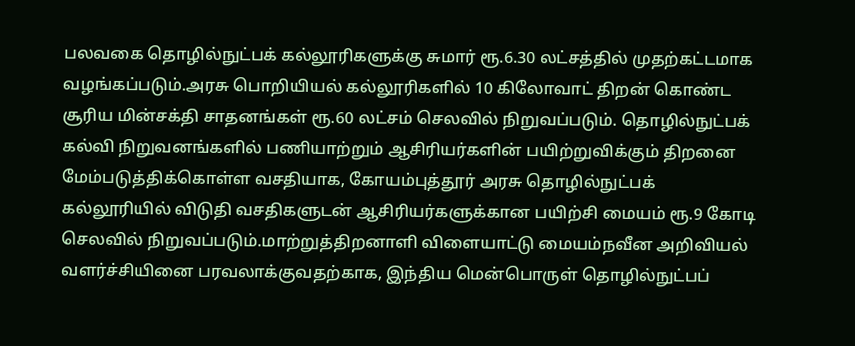பலவகை தொழில்நுட்பக் கல்லூரிகளுக்கு சுமார் ரூ.6.30 லட்சத்தில் முதற்கட்டமாக வழங்கப்படும்.அரசு பொறியியல் கல்லூரிகளில் 10 கிலோவாட் திறன் கொண்ட சூரிய மின்சக்தி சாதனங்கள் ரூ.60 லட்சம் செலவில் நிறுவப்படும். தொழில்நுட்பக் கல்வி நிறுவனங்களில் பணியாற்றும் ஆசிரியர்களின் பயிற்றுவிக்கும் திறனை மேம்படுத்திக்கொள்ள வசதியாக, கோயம்புத்தூர் அரசு தொழில்நுட்பக் கல்லூரியில் விடுதி வசதிகளுடன் ஆசிரியர்களுக்கான பயிற்சி மையம் ரூ.9 கோடி செலவில் நிறுவப்படும்.மாற்றுத்திறனாளி விளையாட்டு மையம்நவீன அறிவியல் வளர்ச்சியினை பரவலாக்குவதற்காக, இந்திய மென்பொருள் தொழில்நுட்பப்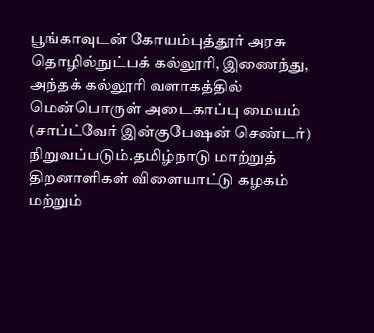பூங்காவுடன் கோயம்புத்தூர் அரசு தொழில்நுட்பக் கல்லூரி, இணைந்து, அந்தக் கல்லூரி வளாகத்தில் மென்பொருள் அடைகாப்பு மையம் (சாப்ட்வேர் இன்குபேஷன் செண்டர்) நிறுவப்படும்.தமிழ்நாடு மாற்றுத் திறனாளிகள் விளையாட்டு கழகம் மற்றும்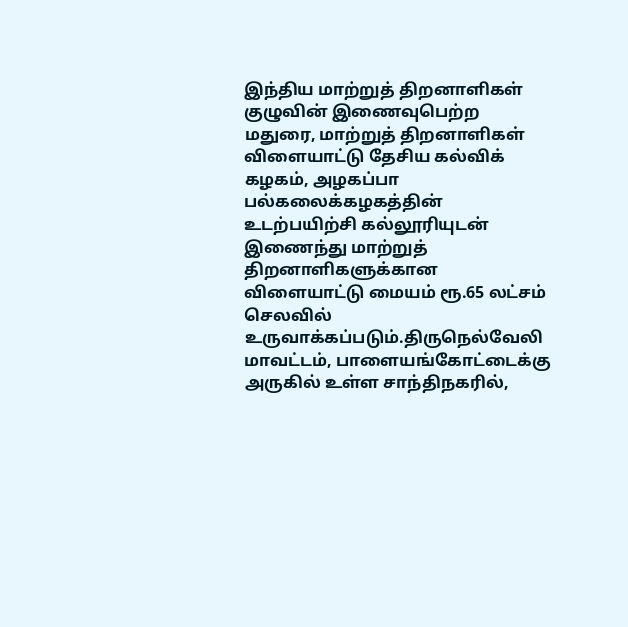இந்திய மாற்றுத் திறனாளிகள் குழுவின் இணைவுபெற்ற மதுரை, மாற்றுத் திறனாளிகள் விளையாட்டு தேசிய கல்விக் கழகம், அழகப்பா பல்கலைக்கழகத்தின் உடற்பயிற்சி கல்லூரியுடன் இணைந்து மாற்றுத் திறனாளிகளுக்கான விளையாட்டு மையம் ரூ.65 லட்சம் செலவில் உருவாக்கப்படும்.திருநெல்வேலி மாவட்டம், பாளையங்கோட்டைக்கு அருகில் உள்ள சாந்திநகரில்,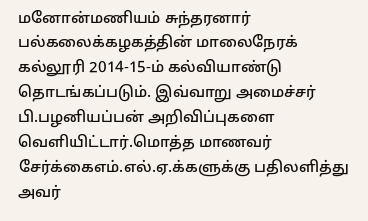மனோன்மணியம் சுந்தரனார் பல்கலைக்கழகத்தின் மாலைநேரக் கல்லூரி 2014-15-ம் கல்வியாண்டு தொடங்கப்படும். இவ்வாறு அமைச்சர் பி.பழனியப்பன் அறிவிப்புகளை வெளியிட்டார்.மொத்த மாணவர் சேர்க்கைஎம்.எல்.ஏ.க்களுக்கு பதிலளித்து அவர்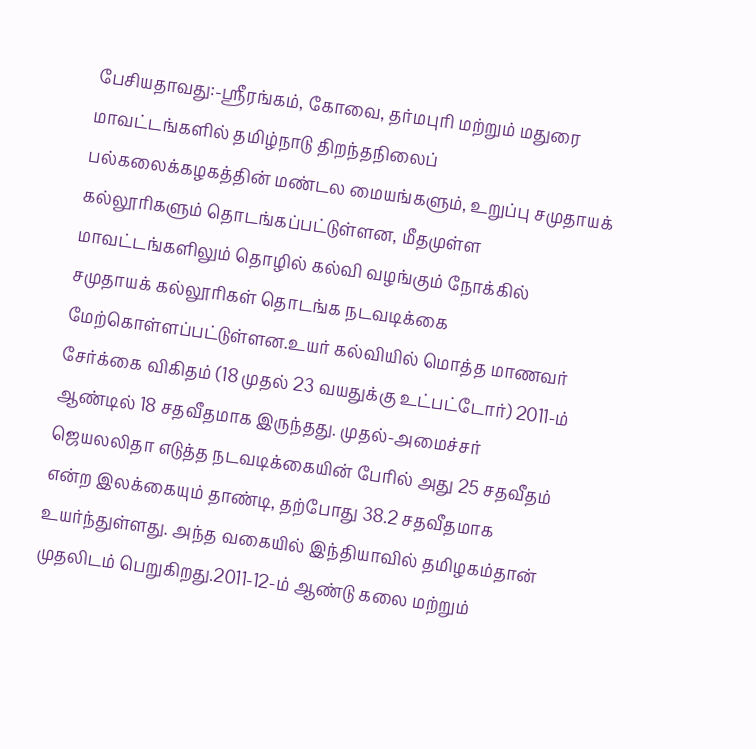பேசியதாவது:-ஸ்ரீரங்கம், கோவை, தர்மபுரி மற்றும் மதுரை மாவட்டங்களில் தமிழ்நாடு திறந்தநிலைப் பல்கலைக்கழகத்தின் மண்டல மையங்களும், உறுப்பு சமுதாயக் கல்லூரிகளும் தொடங்கப்பட்டுள்ளன, மீதமுள்ள மாவட்டங்களிலும் தொழில் கல்வி வழங்கும் நோக்கில் சமுதாயக் கல்லூரிகள் தொடங்க நடவடிக்கை மேற்கொள்ளப்பட்டுள்ளன.உயர் கல்வியில் மொத்த மாணவர் சேர்க்கை விகிதம் (18 முதல் 23 வயதுக்கு உட்பட்டோர்) 2011-ம் ஆண்டில் 18 சதவீதமாக இருந்தது. முதல்-அமைச்சர் ஜெயலலிதா எடுத்த நடவடிக்கையின் பேரில் அது 25 சதவீதம் என்ற இலக்கையும் தாண்டி, தற்போது 38.2 சதவீதமாக உயர்ந்துள்ளது. அந்த வகையில் இந்தியாவில் தமிழகம்தான் முதலிடம் பெறுகிறது.2011-12-ம் ஆண்டு கலை மற்றும்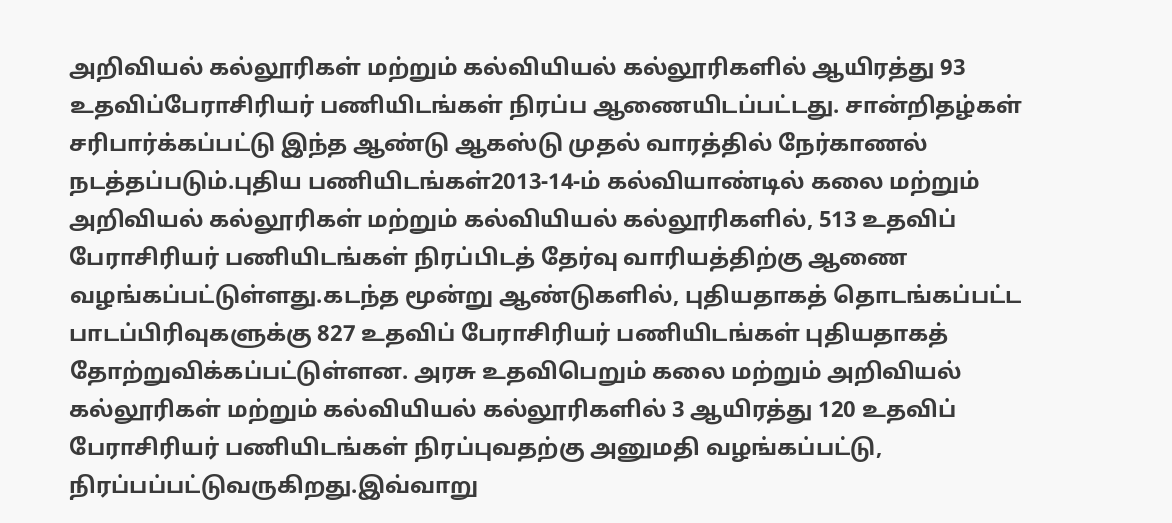அறிவியல் கல்லூரிகள் மற்றும் கல்வியியல் கல்லூரிகளில் ஆயிரத்து 93 உதவிப்பேராசிரியர் பணியிடங்கள் நிரப்ப ஆணையிடப்பட்டது. சான்றிதழ்கள் சரிபார்க்கப்பட்டு இந்த ஆண்டு ஆகஸ்டு முதல் வாரத்தில் நேர்காணல் நடத்தப்படும்.புதிய பணியிடங்கள்2013-14-ம் கல்வியாண்டில் கலை மற்றும் அறிவியல் கல்லூரிகள் மற்றும் கல்வியியல் கல்லூரிகளில், 513 உதவிப் பேராசிரியர் பணியிடங்கள் நிரப்பிடத் தேர்வு வாரியத்திற்கு ஆணை வழங்கப்பட்டுள்ளது.கடந்த மூன்று ஆண்டுகளில், புதியதாகத் தொடங்கப்பட்ட பாடப்பிரிவுகளுக்கு 827 உதவிப் பேராசிரியர் பணியிடங்கள் புதியதாகத் தோற்றுவிக்கப்பட்டுள்ளன. அரசு உதவிபெறும் கலை மற்றும் அறிவியல் கல்லூரிகள் மற்றும் கல்வியியல் கல்லூரிகளில் 3 ஆயிரத்து 120 உதவிப் பேராசிரியர் பணியிடங்கள் நிரப்புவதற்கு அனுமதி வழங்கப்பட்டு, நிரப்பப்பட்டுவருகிறது.இவ்வாறு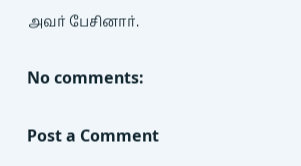அவர் பேசினார்.

No comments:

Post a Comment